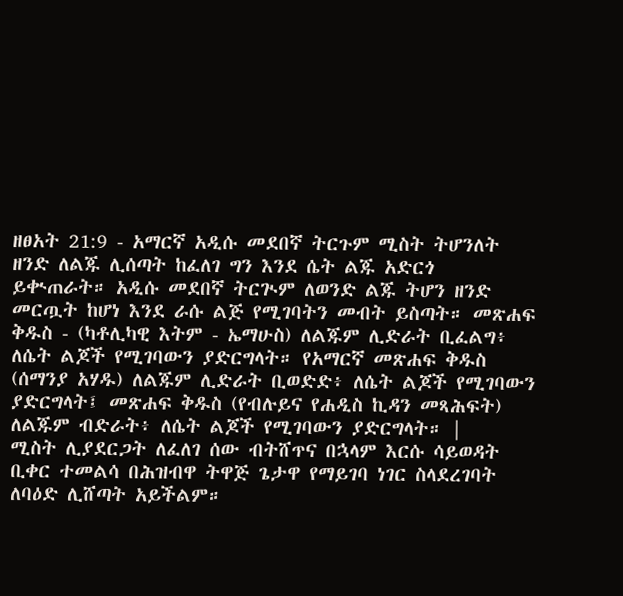ዘፀአት 21:9 - አማርኛ አዲሱ መደበኛ ትርጉም ሚስት ትሆንለት ዘንድ ለልጁ ሊሰጣት ከፈለገ ግን እንደ ሴት ልጁ አድርጎ ይቊጠራት። አዲሱ መደበኛ ትርጒም ለወንድ ልጁ ትሆን ዘንድ መርጧት ከሆነ እንደ ራሱ ልጅ የሚገባትን መብት ይስጣት። መጽሐፍ ቅዱስ - (ካቶሊካዊ እትም - ኤማሁስ) ለልጁም ሊድራት ቢፈልግ፥ ለሴት ልጆች የሚገባውን ያድርግላት። የአማርኛ መጽሐፍ ቅዱስ (ሰማንያ አሃዱ) ለልጁም ሊድራት ቢወድድ፥ ለሴት ልጆች የሚገባውን ያድርግላት፤ መጽሐፍ ቅዱስ (የብሉይና የሐዲስ ኪዳን መጻሕፍት) ለልጁም ብድራት፥ ለሴት ልጆች የሚገባውን ያድርግላት። |
ሚስት ሊያደርጋት ለፈለገ ሰው ብትሸጥና በኋላም እርሱ ሳይወዳት ቢቀር ተመልሳ በሕዝብዋ ትዋጅ ጌታዋ የማይገባ ነገር ስላደረገባት ለባዕድ ሊሸጣት አይችልም።